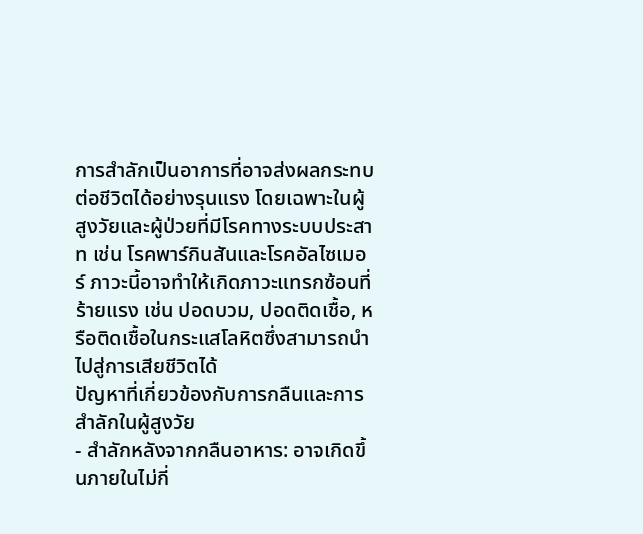การสำลักเป็นอาการที่อาจส่งผลกระทบต่อชีวิตได้อย่างรุนแรง โดยเฉพาะในผู้สูงวัยและผู้ป่วยที่มีโรคทางระบบประสาท เช่น โรคพาร์กินสันและโรคอัลไซเมอร์ ภาวะนี้อาจทำให้เกิดภาวะแทรกซ้อนที่ร้ายแรง เช่น ปอดบวม, ปอดติดเชื้อ, หรือติดเชื้อในกระแสโลหิตซึ่งสามารถนำไปสู่การเสียชีวิตได้
ปัญหาที่เกี่ยวข้องกับการกลืนและการสำลักในผู้สูงวัย
- สำลักหลังจากกลืนอาหาร: อาจเกิดขึ้นภายในไม่กี่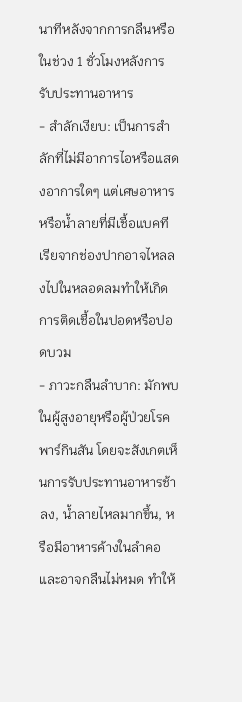นาทีหลังจากการกลืนหรือในช่วง 1 ชั่วโมงหลังการรับประทานอาหาร
- สำลักเงียบ: เป็นการสำลักที่ไม่มีอาการไอหรือแสดงอาการใดๆ แต่เศษอาหารหรือน้ำลายที่มีเชื้อแบคทีเรียจากช่องปากอาจไหลลงไปในหลอดลมทำให้เกิดการติดเชื้อในปอดหรือปอดบวม
- ภาวะกลืนลำบาก: มักพบในผู้สูงอายุหรือผู้ป่วยโรคพาร์กินสัน โดยจะสังเกตเห็นการรับประทานอาหารช้าลง, น้ำลายไหลมากขึ้น, หรือมีอาหารค้างในลำคอและอาจกลืนไม่หมด ทำให้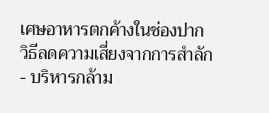เศษอาหารตกค้างในช่องปาก
วิธีลดความเสี่ยงจากการสำลัก
- บริหารกล้าม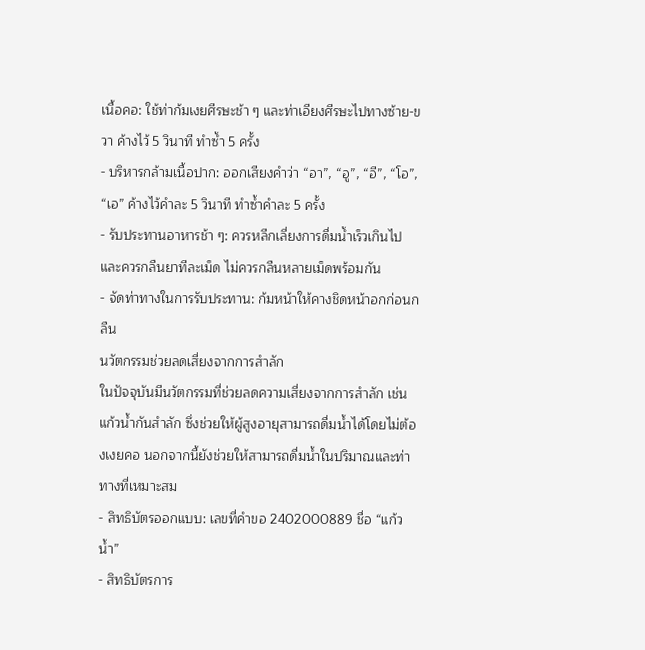เนื้อคอ: ใช้ท่าก้มเงยศีรษะช้า ๆ และท่าเอียงศีรษะไปทางซ้าย-ขวา ค้างไว้ 5 วินาที ทำซ้ำ 5 ครั้ง
- บริหารกล้ามเนื้อปาก: ออกเสียงคำว่า “อา”, “อู”, “อี”, “โอ”, “เอ” ค้างไว้คำละ 5 วินาที ทำซ้ำคำละ 5 ครั้ง
- รับประทานอาหารช้า ๆ: ควรหลีกเลี่ยงการดื่มน้ำเร็วเกินไปและควรกลืนยาทีละเม็ด ไม่ควรกลืนหลายเม็ดพร้อมกัน
- จัดท่าทางในการรับประทาน: ก้มหน้าให้คางชิดหน้าอกก่อนกลืน
นวัตกรรมช่วยลดเสี่ยงจากการสำลัก
ในปัจจุบันมีนวัตกรรมที่ช่วยลดความเสี่ยงจากการสำลัก เช่น แก้วน้ำกันสำลัก ซึ่งช่วยให้ผู้สูงอายุสามารถดื่มน้ำได้โดยไม่ต้องเงยคอ นอกจากนี้ยังช่วยให้สามารถดื่มน้ำในปริมาณและท่าทางที่เหมาะสม
- สิทธิบัตรออกแบบ: เลขที่คำขอ 2402000889 ชื่อ “แก้วน้ำ”
- สิทธิบัตรการ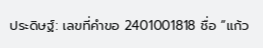ประดิษฐ์: เลขที่คำขอ 2401001818 ชื่อ “แก้ว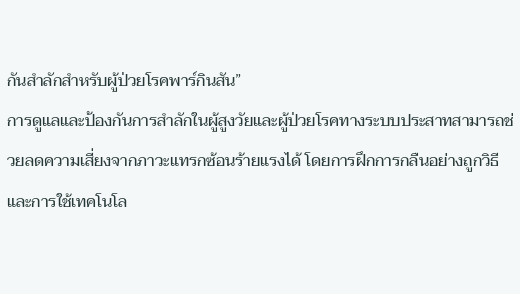กันสำลักสำหรับผู้ป่วยโรคพาร์กินสัน”
การดูแลและป้องกันการสำลักในผู้สูงวัยและผู้ป่วยโรคทางระบบประสาทสามารถช่วยลดความเสี่ยงจากภาวะแทรกซ้อนร้ายแรงได้ โดยการฝึกการกลืนอย่างถูกวิธีและการใช้เทคโนโล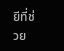ยีที่ช่วย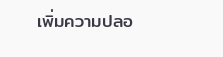เพิ่มความปลอ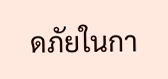ดภัยในกา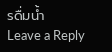รดื่มน้ำ
Leave a Reply